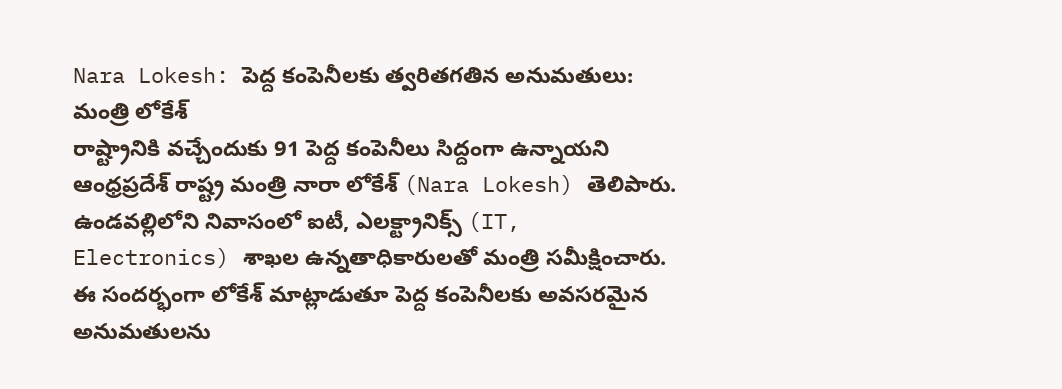Nara Lokesh: పెద్ద కంపెనీలకు త్వరితగతిన అనుమతులు: మంత్రి లోకేశ్
రాష్ట్రానికి వచ్చేందుకు 91 పెద్ద కంపెనీలు సిద్దంగా ఉన్నాయని ఆంధ్రప్రదేశ్ రాష్ట్ర మంత్రి నారా లోకేశ్ (Nara Lokesh) తెలిపారు. ఉండవల్లిలోని నివాసంలో ఐటీ, ఎలక్ట్రానిక్స్ (IT, Electronics) శాఖల ఉన్నతాధికారులతో మంత్రి సమీక్షించారు. ఈ సందర్భంగా లోకేశ్ మాట్లాడుతూ పెద్ద కంపెనీలకు అవసరమైన అనుమతులను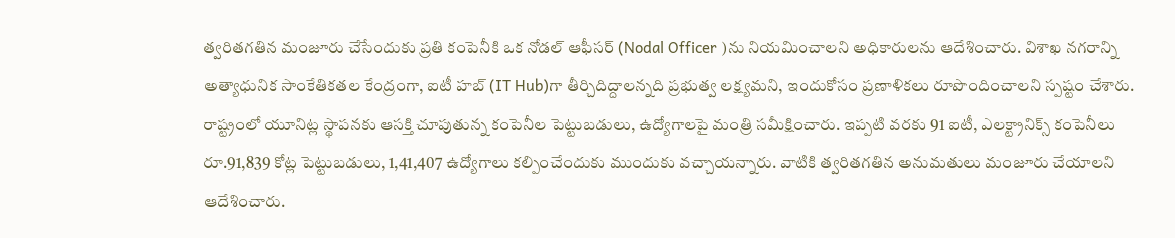త్వరితగతిన మంజూరు చేసేందుకు ప్రతి కంపెనీకి ఒక నోడల్ ఆఫీసర్ (Nodal Officer )ను నియమించాలని అధికారులను ఆదేశించారు. విశాఖ నగరాన్ని అత్యాధునిక సాంకేతికతల కేంద్రంగా, ఐటీ హబ్ (IT Hub)గా తీర్చిదిద్దాలన్నది ప్రభుత్వ లక్ష్యమని, ఇందుకోసం ప్రణాళికలు రూపొందించాలని స్పష్టం చేశారు. రాష్ట్రంలో యూనిట్ల స్థాపనకు ఆసక్తి చూపుతున్న కంపెనీల పెట్టుబడులు, ఉద్యోగాలపై మంత్రి సమీక్షించారు. ఇప్పటి వరకు 91 ఐటీ, ఎలక్ట్రానిక్స్ కంపెనీలు రూ.91,839 కోట్ల పెట్టుబడులు, 1,41,407 ఉద్యోగాలు కల్పించేందుకు ముందుకు వచ్చాయన్నారు. వాటికి త్వరితగతిన అనుమతులు మంజూరు చేయాలని ఆదేశించారు.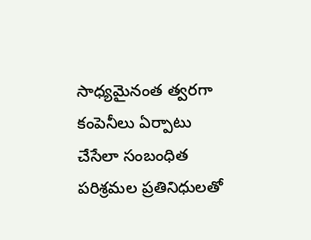సాధ్యమైనంత త్వరగా కంపెనీలు ఏర్పాటు చేసేలా సంబంధిత పరిశ్రమల ప్రతినిధులతో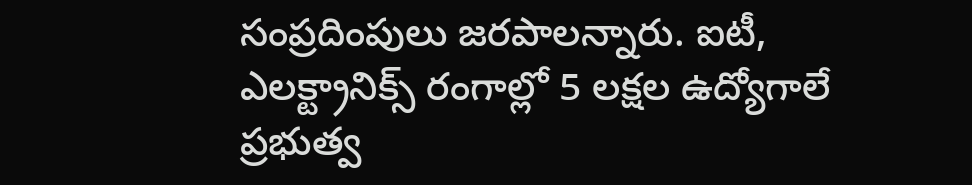సంప్రదింపులు జరపాలన్నారు. ఐటీ, ఎలక్ట్రానిక్స్ రంగాల్లో 5 లక్షల ఉద్యోగాలే ప్రభుత్వ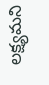లక్ష్యమని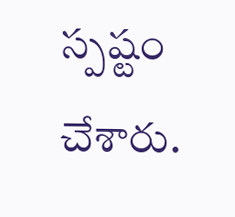స్పష్టం చేశారు.